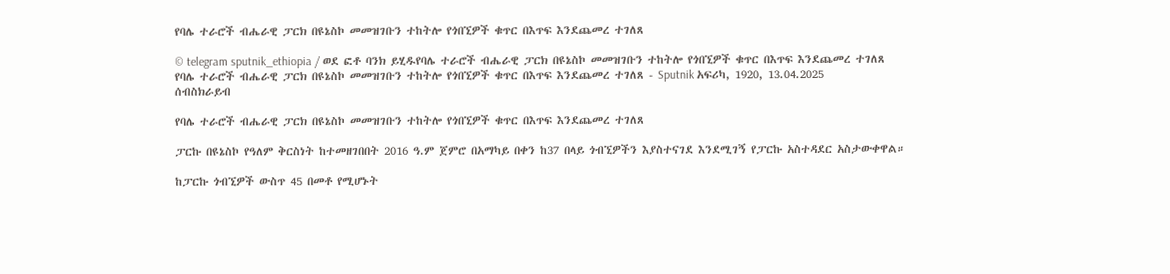የባሌ ተራሮች ብሔራዊ ፓርክ በዩኔስኮ መመዝገቡን ተከትሎ የጎበኚዎች ቁጥር በእጥፍ እንደጨመረ ተገለጸ

© telegram sputnik_ethiopia / ወደ ፎቶ ባንክ ይሂዱየባሌ ተራሮች ብሔራዊ ፓርክ በዩኔስኮ መመዝገቡን ተከትሎ የጎበኚዎች ቁጥር በእጥፍ እንደጨመረ ተገለጸ
የባሌ ተራሮች ብሔራዊ ፓርክ በዩኔስኮ መመዝገቡን ተከትሎ የጎበኚዎች ቁጥር በእጥፍ እንደጨመረ ተገለጸ - Sputnik አፍሪካ, 1920, 13.04.2025
ሰብስክራይብ

የባሌ ተራሮች ብሔራዊ ፓርክ በዩኔስኮ መመዝገቡን ተከትሎ የጎበኚዎች ቁጥር በእጥፍ እንደጨመረ ተገለጸ

ፓርኩ በዩኔስኮ የዓለም ቅርስነት ከተመዘገበበት 2016 ዓ.ም ጀምሮ በአማካይ በቀን ከ37 በላይ ጎብኚዎችን እያስተናገደ እንደሚገኝ የፓርኩ አስተዳደር አስታውቀዋል።

ከፓርኩ ጎብኚዎች ውስጥ 45 በመቶ የሚሆኑት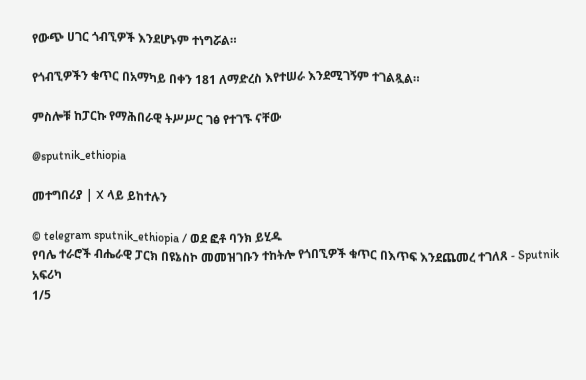የውጭ ሀገር ጎብኚዎች እንደሆኑም ተነግሯል።

የጎብኚዎችን ቁጥር በአማካይ በቀን 181 ለማድረስ እየተሠራ እንደሚገኝም ተገልጿል።

ምስሎቹ ከፓርኩ የማሕበራዊ ትሥሥር ገፅ የተገኙ ናቸው

@sputnik_ethiopia

መተግበሪያ | X ላይ ይከተሉን

© telegram sputnik_ethiopia / ወደ ፎቶ ባንክ ይሂዱ
የባሌ ተራሮች ብሔራዊ ፓርክ በዩኔስኮ መመዝገቡን ተከትሎ የጎበኚዎች ቁጥር በእጥፍ እንደጨመረ ተገለጸ - Sputnik አፍሪካ
1/5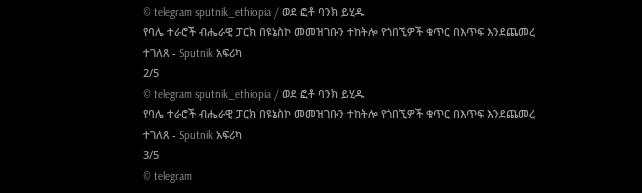© telegram sputnik_ethiopia / ወደ ፎቶ ባንክ ይሂዱ
የባሌ ተራሮች ብሔራዊ ፓርክ በዩኔስኮ መመዝገቡን ተከትሎ የጎበኚዎች ቁጥር በእጥፍ እንደጨመረ ተገለጸ - Sputnik አፍሪካ
2/5
© telegram sputnik_ethiopia / ወደ ፎቶ ባንክ ይሂዱ
የባሌ ተራሮች ብሔራዊ ፓርክ በዩኔስኮ መመዝገቡን ተከትሎ የጎበኚዎች ቁጥር በእጥፍ እንደጨመረ ተገለጸ - Sputnik አፍሪካ
3/5
© telegram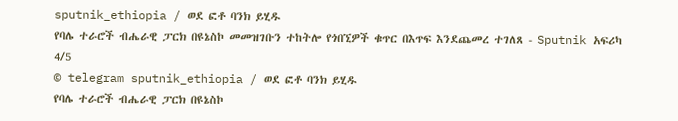sputnik_ethiopia / ወደ ፎቶ ባንክ ይሂዱ
የባሌ ተራሮች ብሔራዊ ፓርክ በዩኔስኮ መመዝገቡን ተከትሎ የጎበኚዎች ቁጥር በእጥፍ እንደጨመረ ተገለጸ - Sputnik አፍሪካ
4/5
© telegram sputnik_ethiopia / ወደ ፎቶ ባንክ ይሂዱ
የባሌ ተራሮች ብሔራዊ ፓርክ በዩኔስኮ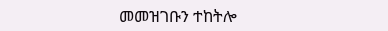መመዝገቡን ተከትሎ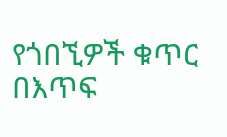የጎበኚዎች ቁጥር በእጥፍ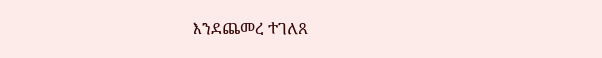እንደጨመረ ተገለጸ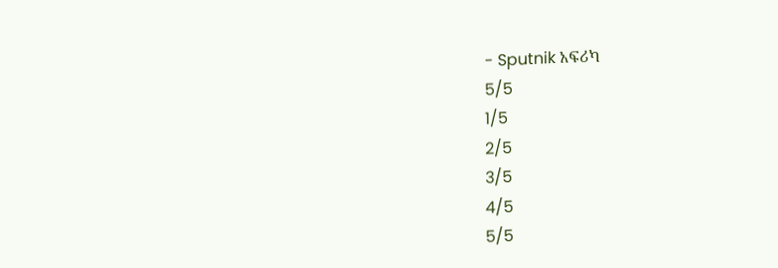- Sputnik አፍሪካ
5/5
1/5
2/5
3/5
4/5
5/5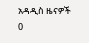አዳዲስ ዜናዎች
0